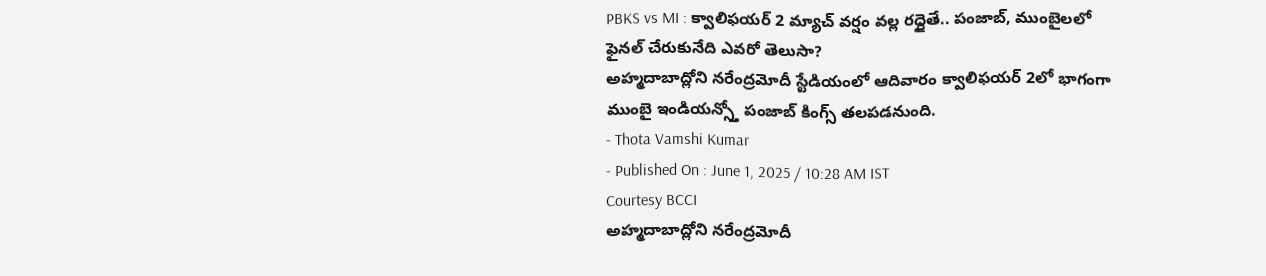PBKS vs MI : క్వాలిఫయర్ 2 మ్యాచ్ వర్షం వల్ల రద్దైతే.. పంజాబ్, ముంబైలలో ఫైనల్ చేరుకునేది ఎవరో తెలుసా?
అహ్మదాబాద్లోని నరేంద్రమోదీ స్టేడియంలో ఆదివారం క్వాలిఫయర్ 2లో భాగంగా ముంబై ఇండియన్స్తో పంజాబ్ కింగ్స్ తలపడనుంది.
- Thota Vamshi Kumar
- Published On : June 1, 2025 / 10:28 AM IST
Courtesy BCCI
అహ్మదాబాద్లోని నరేంద్రమోదీ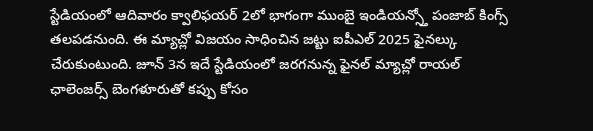స్టేడియంలో ఆదివారం క్వాలిఫయర్ 2లో భాగంగా ముంబై ఇండియన్స్తో పంజాబ్ కింగ్స్ తలపడనుంది. ఈ మ్యాచ్లో విజయం సాధించిన జట్టు ఐపీఎల్ 2025 ఫైనల్కు చేరుకుంటుంది. జూన్ 3న ఇదే స్టేడియంలో జరగనున్న ఫైనల్ మ్యాచ్లో రాయల్ ఛాలెంజర్స్ బెంగళూరుతో కప్పు కోసం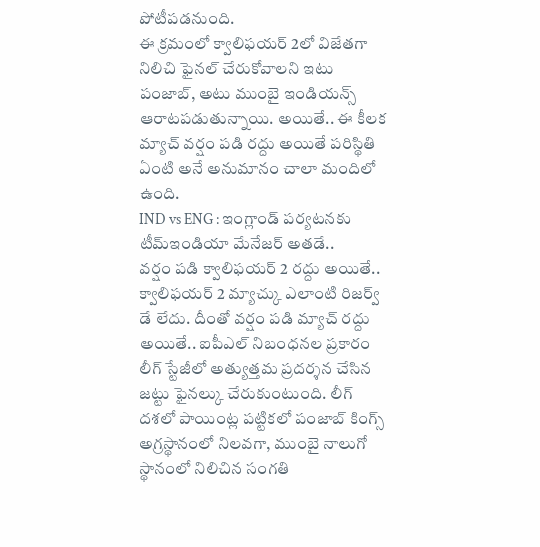పోటీపడనుంది.
ఈ క్రమంలో క్వాలిఫయర్ 2లో విజేతగా నిలిచి ఫైనల్ చేరుకోవాలని ఇటు పంజాబ్, అటు ముంబై ఇండియన్స్ ఆరాటపడుతున్నాయి. అయితే.. ఈ కీలక మ్యాచ్ వర్షం పడి రద్దు అయితే పరిస్థితి ఏంటి అనే అనుమానం చాలా మందిలో ఉంది.
IND vs ENG : ఇంగ్లాండ్ పర్యటనకు టీమ్ఇండియా మేనేజర్ అతడే..
వర్షం పడి క్వాలిఫయర్ 2 రద్దు అయితే..
క్వాలిఫయర్ 2 మ్యాచ్కు ఎలాంటి రిజర్వ్ డే లేదు. దీంతో వర్షం పడి మ్యాచ్ రద్దు అయితే.. ఐపీఎల్ నిబంధనల ప్రకారం లీగ్ స్టేజీలో అత్యుత్తమ ప్రదర్శన చేసిన జట్టు ఫైనల్కు చేరుకుంటుంది. లీగ్ దశలో పాయింట్ల పట్టికలో పంజాబ్ కింగ్స్ అగ్రస్థానంలో నిలవగా, ముంబై నాలుగో స్థానంలో నిలిచిన సంగతి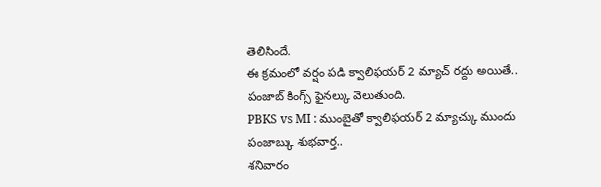తెలిసిందే.
ఈ క్రమంలో వర్షం పడి క్వాలిఫయర్ 2 మ్యాచ్ రద్దు అయితే.. పంజాబ్ కింగ్స్ ఫైనల్కు వెలుతుంది.
PBKS vs MI : ముంబైతో క్వాలిఫయర్ 2 మ్యాచ్కు ముందు పంజాబ్కు శుభవార్త..
శనివారం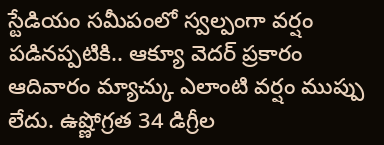స్టేడియం సమీపంలో స్వల్పంగా వర్షం పడినప్పటికి.. ఆక్యూ వెదర్ ప్రకారం ఆదివారం మ్యాచ్కు ఎలాంటి వర్షం ముప్పు లేదు. ఉష్ణోగ్రత 34 డిగ్రీల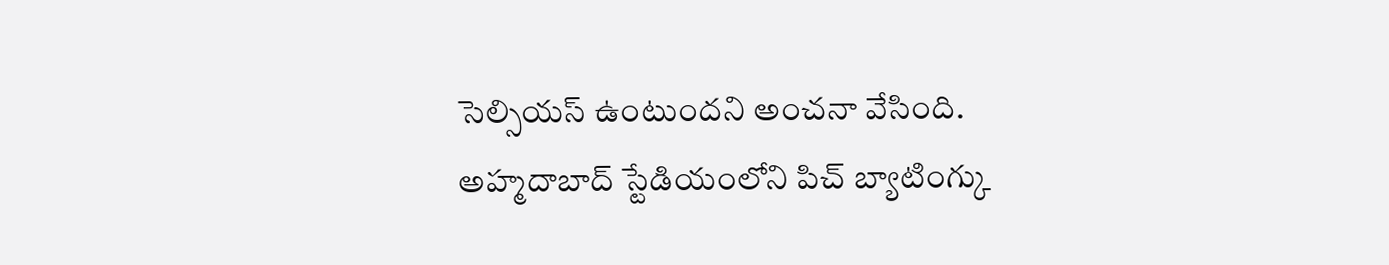సెల్సియస్ ఉంటుందని అంచనా వేసింది.
అహ్మదాబాద్ స్టేడియంలోని పిచ్ బ్యాటింగ్కు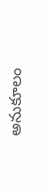అనుకూలం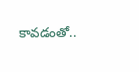కావడంతో..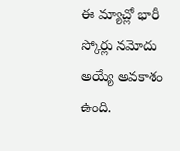ఈ మ్యాచ్లో భారీ స్కోర్లు నమోదు అయ్యే అవకాశం ఉంది.